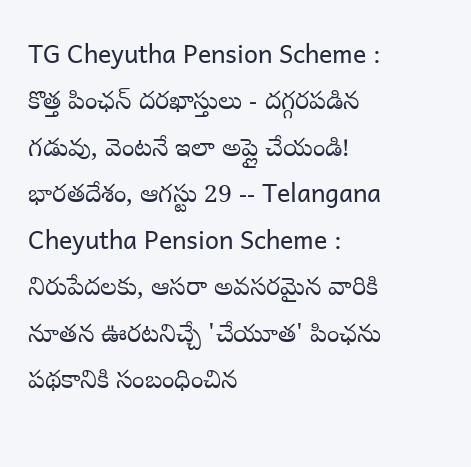TG Cheyutha Pension Scheme : కొత్త పింఛన్ దరఖాస్తులు - దగ్గరపడిన గడువు, వెంటనే ఇలా అప్లై చేయండి!
భారతదేశం, ఆగస్టు 29 -- Telangana Cheyutha Pension Scheme : నిరుపేదలకు, ఆసరా అవసరమైన వారికి నూతన ఊరటనిచ్చే 'చేయూత' పింఛను పథకానికి సంబంధించిన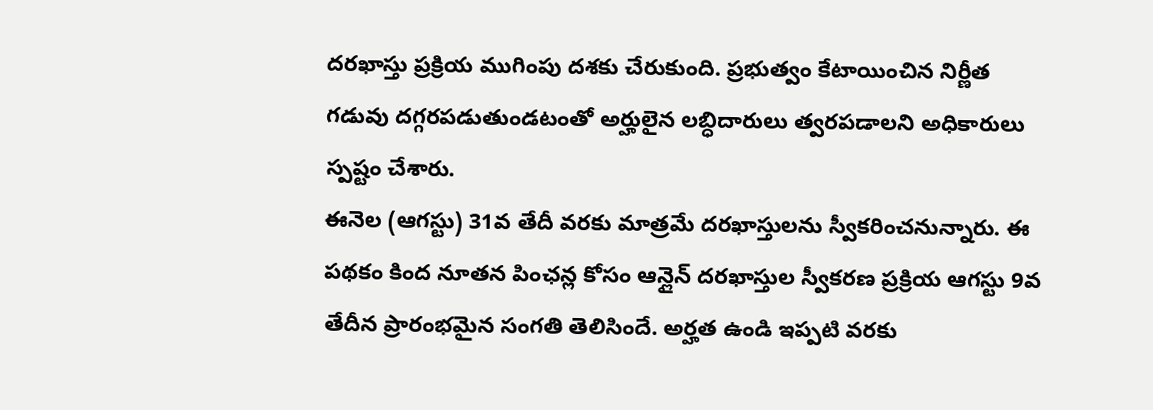దరఖాస్తు ప్రక్రియ ముగింపు దశకు చేరుకుంది. ప్రభుత్వం కేటాయించిన నిర్ణీత గడువు దగ్గరపడుతుండటంతో అర్హులైన లబ్ధిదారులు త్వరపడాలని అధికారులు స్పష్టం చేశారు.
ఈనెల (ఆగస్టు) 31వ తేదీ వరకు మాత్రమే దరఖాస్తులను స్వీకరించనున్నారు. ఈ పథకం కింద నూతన పింఛన్ల కోసం ఆన్లైన్ దరఖాస్తుల స్వీకరణ ప్రక్రియ ఆగస్టు 9వ తేదీన ప్రారంభమైన సంగతి తెలిసిందే. అర్హత ఉండి ఇప్పటి వరకు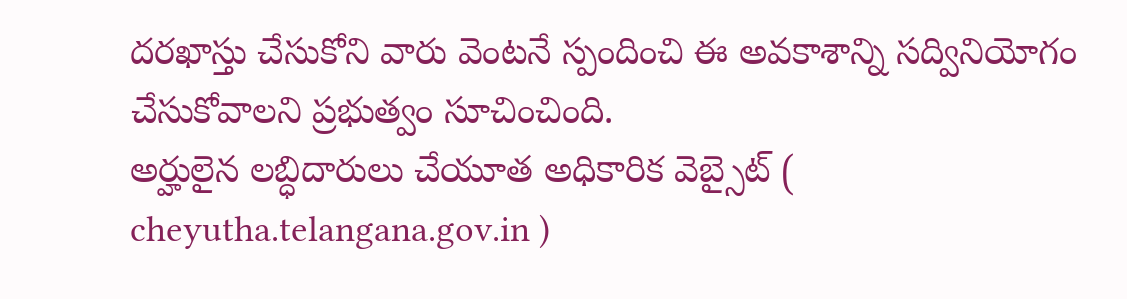దరఖాస్తు చేసుకోని వారు వెంటనే స్పందించి ఈ అవకాశాన్ని సద్వినియోగం చేసుకోవాలని ప్రభుత్వం సూచించింది.
అర్హులైన లబ్ధిదారులు చేయూత అధికారిక వెబ్సైట్ ( cheyutha.telangana.gov.in )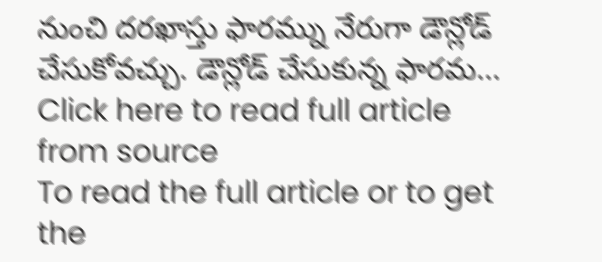నుంచి దరఖాస్తు ఫారమ్ను నేరుగా డౌన్లోడ్ చేసుకోవచ్చు. డౌన్లోడ్ చేసుకున్న ఫారమ...
Click here to read full article from source
To read the full article or to get the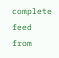complete feed from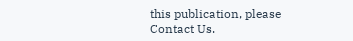this publication, please
Contact Us.